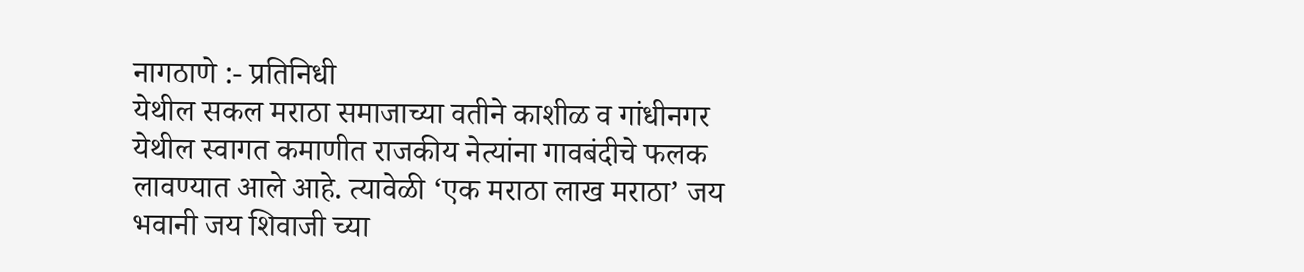नागठाणे :- प्रतिनिधी
येथील सकल मराठा समाजाच्या वतीने काशीळ व गांधीनगर येथील स्वागत कमाणीत राजकीय नेत्यांना गावबंदीचे फलक लावण्यात आले आहे. त्यावेळी ‘एक मराठा लाख मराठा’ जय भवानी जय शिवाजी च्या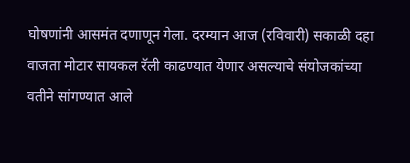घोषणांनी आसमंत दणाणून गेला. दरम्यान आज (रविवारी) सकाळी दहा वाजता मोटार सायकल रॅली काढण्यात येणार असल्याचे संयोजकांच्या वतीने सांगण्यात आले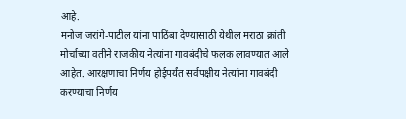आहे.
मनोज जरांगे-पाटील यांना पाठिंबा देण्यासाठी येथील मराठा क्रांती मोर्चाच्या वतीने राजकीय नेत्यांना गावबंदीचे फलक लावण्यात आले आहेत. आरक्षणाचा निर्णय होईपर्यंत सर्वपक्षीय नेत्यांना गावबंदी करण्याचा निर्णय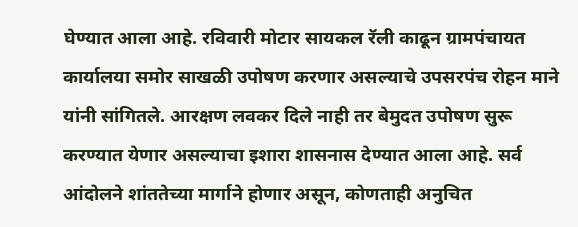घेण्यात आला आहे. रविवारी मोटार सायकल रॅली काढून ग्रामपंचायत कार्यालया समोर साखळी उपोषण करणार असल्याचे उपसरपंच रोहन माने यांनी सांगितले. आरक्षण लवकर दिले नाही तर बेमुदत उपोषण सुरू करण्यात येणार असल्याचा इशारा शासनास देण्यात आला आहे. सर्व आंदोलने शांततेच्या मार्गाने होणार असून, कोणताही अनुचित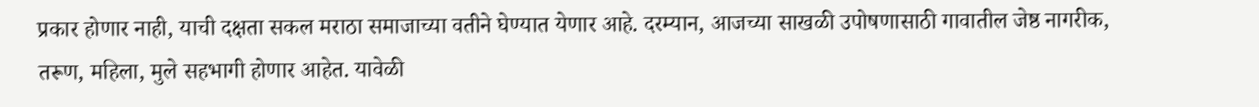प्रकार होणार नाही, याची दक्षता सकल मराठा समाजाच्या वतीने घेण्यात येणार आहे. दरम्यान, आजच्या साखळी उपोषणासाठी गावातील जेष्ठ नागरीक, तरूण, महिला, मुले सहभागी होणार आहेत. यावेळी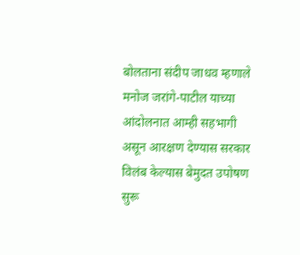बोलताना संदीप जाधव म्हणाले मनोज जरांगे-पाटील याच्या आंदोलनात आम्ही सहभागी असून आरक्षण देण्यास सरकार विलंब केल्यास बेमुदत उपोषण सुरू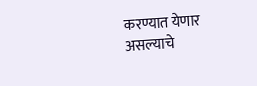करण्यात येणार असल्याचे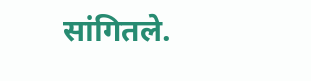सांगितले.